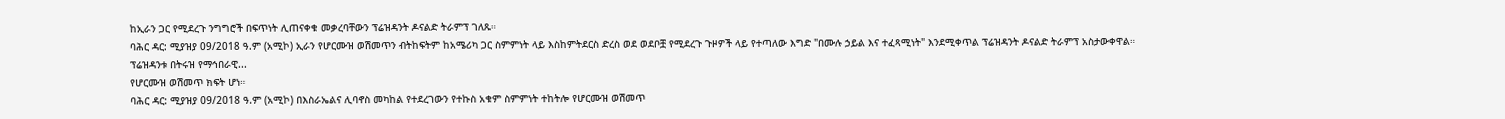ከኢራን ጋር የሚደረጉ ንግግሮች በፍጥነት ሊጠናቀቁ መቃረባቸውን ፕሬዝዳንት ዶናልድ ትራምፕ ገለጹ።
ባሕር ዳር: ሚያዝያ 09/2018 ዓ.ም (አሚኮ) ኢራን የሆርሙዝ ወሽመጥን ብትከፍትም ከአሜሪካ ጋር ስምምነት ላይ እስከምትደርስ ድረስ ወደ ወደቦቿ የሚደረጉ ጉዞዎች ላይ የተጣለው እግድ "በሙሉ ኃይል እና ተፈጻሚነት" እንደሚቀጥል ፕሬዝዳንት ዶናልድ ትራምፕ አስታውቀዋል።
ፕሬዝዳንቱ በትሩዝ የማኅበራዊ...
የሆርሙዝ ወሽመጥ ክፍት ሆነ።
ባሕር ዳር: ሚያዝያ 09/2018 ዓ.ም (አሚኮ) በእስራኤልና ሊባኖስ መካከል የተደረገውን የተኩስ አቁም ስምምነት ተከትሎ የሆርሙዝ ወሽመጥ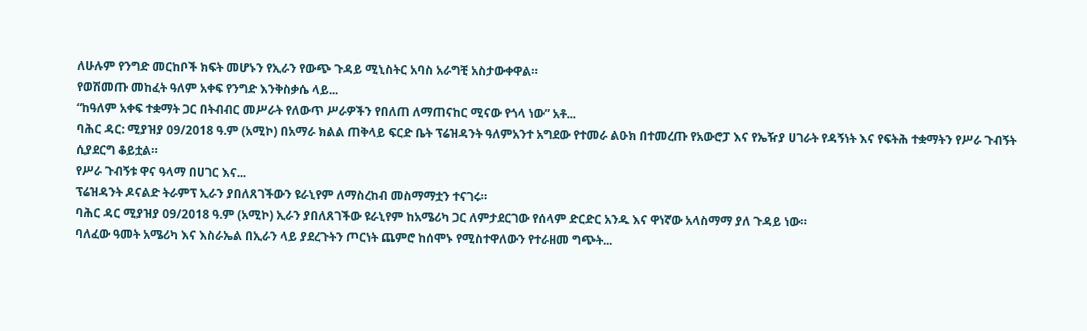ለሁሉም የንግድ መርከቦች ክፍት መሆኑን የኢራን የውጭ ጉዳይ ሚኒስትር አባስ አራግቺ አስታውቀዋል።
የወሽመጡ መከፈት ዓለም አቀፍ የንግድ እንቅስቃሴ ላይ...
“ከዓለም አቀፍ ተቋማት ጋር በትብብር መሥራት የለውጥ ሥራዎችን የበለጠ ለማጠናከር ሚናው የጎላ ነው” አቶ...
ባሕር ዳር: ሚያዝያ 09/2018 ዓ.ም (አሚኮ) በአማራ ክልል ጠቅላይ ፍርድ ቤት ፕሬዝዳንት ዓለምአንተ አግደው የተመራ ልዑክ በተመረጡ የአውሮፓ እና የኤዥያ ሀገራት የዳኝነት እና የፍትሕ ተቋማትን የሥራ ጉብኝት ሲያደርግ ቆይቷል።
የሥራ ጉብኝቱ ዋና ዓላማ በሀገር እና...
ፕሬዝዳንት ዶናልድ ትራምፕ ኢራን ያበለጸገችውን ዩራኒየም ለማስረከብ መስማማቷን ተናገሩ።
ባሕር ዳር ሚያዝያ 09/2018 ዓ.ም (አሚኮ) ኢራን ያበለጸገችው ዩራኒየም ከአሜሪካ ጋር ለምታደርገው የሰላም ድርድር አንዱ እና ዋነኛው አላስማማ ያለ ጉዳይ ነው።
ባለፈው ዓመት አሜሪካ እና እስራኤል በኢራን ላይ ያደረጉትን ጦርነት ጨምሮ ከሰሞኑ የሚስተዋለውን የተራዘመ ግጭት...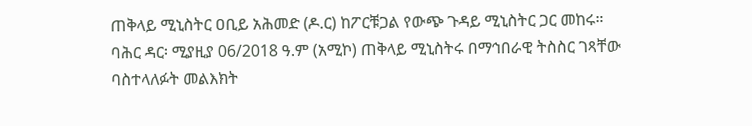ጠቅላይ ሚኒስትር ዐቢይ አሕመድ (ዶ.ር) ከፖርቹጋል የውጭ ጉዳይ ሚኒስትር ጋር መከሩ።
ባሕር ዳር፡ ሚያዚያ 06/2018 ዓ.ም (አሚኮ) ጠቅላይ ሚኒስትሩ በማኅበራዊ ትስስር ገጻቸው ባስተላለፉት መልእክት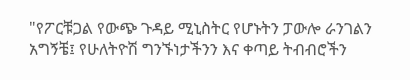"የፖርቹጋል የውጭ ጉዳይ ሚኒስትር የሆኑትን ፓውሎ ራንገልን አግኝቼ፤ የሁለትዮሽ ግንኙነታችንን እና ቀጣይ ትብብሮችን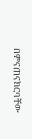በምናጠናክርባቸው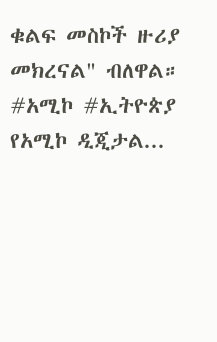ቁልፍ መስኮች ዙሪያ መክረናል" ብለዋል።
#አሚኮ #ኢትዮጵያ
የአሚኮ ዲጂታል...